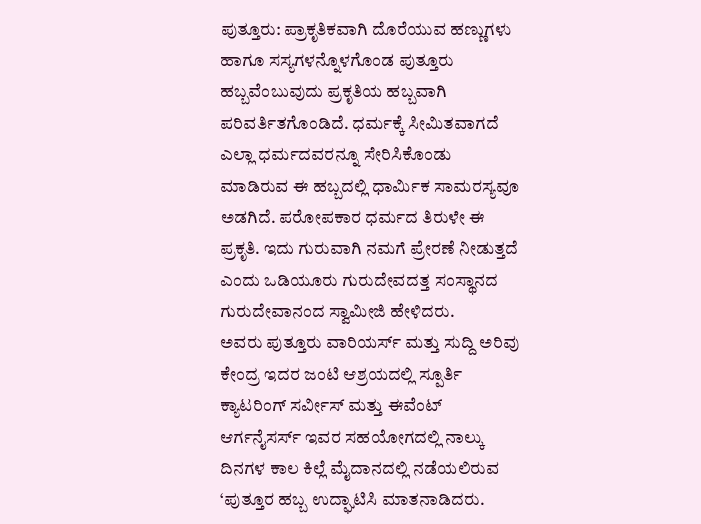ಪುತ್ತೂರು: ಪ್ರಾಕೃತಿಕವಾಗಿ ದೊರೆಯುವ ಹಣ್ಣುಗಳು ಹಾಗೂ ಸಸ್ಯಗಳನ್ನೊಳಗೊಂಡ ಪುತ್ತೂರು ಹಬ್ಬವೆಂಬುವುದು ಪ್ರಕೃತಿಯ ಹಬ್ಬವಾಗಿ ಪರಿವರ್ತಿತಗೊಂಡಿದೆ. ಧರ್ಮಕ್ಕೆ ಸೀಮಿತವಾಗದೆ ಎಲ್ಲಾ ಧರ್ಮದವರನ್ನೂ ಸೇರಿಸಿಕೊಂಡು ಮಾಡಿರುವ ಈ ಹಬ್ಬದಲ್ಲಿ ಧಾರ್ಮಿಕ ಸಾಮರಸ್ಯವೂ ಅಡಗಿದೆ. ಪರೋಪಕಾರ ಧರ್ಮದ ತಿರುಳೇ ಈ ಪ್ರಕೃತಿ. ಇದು ಗುರುವಾಗಿ ನಮಗೆ ಪ್ರೇರಣೆ ನೀಡುತ್ತದೆ ಎಂದು ಒಡಿಯೂರು ಗುರುದೇವದತ್ತ ಸಂಸ್ಥಾನದ ಗುರುದೇವಾನಂದ ಸ್ವಾಮೀಜಿ ಹೇಳಿದರು.
ಅವರು ಪುತ್ತೂರು ವಾರಿಯರ್ಸ್ ಮತ್ತು ಸುದ್ದಿ ಅರಿವು ಕೇಂದ್ರ ಇದರ ಜಂಟಿ ಆಶ್ರಯದಲ್ಲಿ ಸ್ಪೂರ್ತಿ ಕ್ಯಾಟರಿಂಗ್ ಸರ್ವೀಸ್ ಮತ್ತು ಈವೆಂಟ್ ಆರ್ಗನೈಸರ್ಸ್ ಇವರ ಸಹಯೋಗದಲ್ಲಿ ನಾಲ್ಕು ದಿನಗಳ ಕಾಲ ಕಿಲ್ಲೆ ಮೈದಾನದಲ್ಲಿ ನಡೆಯಲಿರುವ ‘ಪುತ್ತೂರ ಹಬ್ಬ ಉದ್ಘಾಟಿಸಿ ಮಾತನಾಡಿದರು.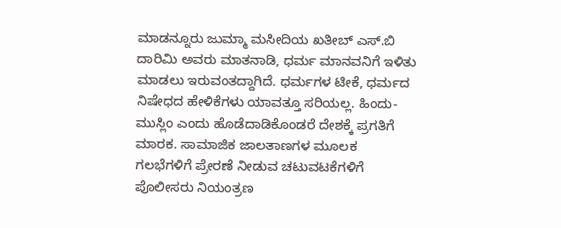ಮಾಡನ್ನೂರು ಜುಮ್ಮಾ ಮಸೀದಿಯ ಖತೀಬ್ ಎಸ್.ಬಿ ದಾರಿಮಿ ಅವರು ಮಾತನಾಡಿ, ಧರ್ಮ ಮಾನವನಿಗೆ ಇಳಿತು ಮಾಡಲು ಇರುವಂತದ್ದಾಗಿದೆ. ಧರ್ಮಗಳ ಟೀಕೆ, ಧರ್ಮದ ನಿಷೇಧದ ಹೇಳಿಕೆಗಳು ಯಾವತ್ತೂ ಸರಿಯಲ್ಲ. ಹಿಂದು-ಮುಸ್ಲಿಂ ಎಂದು ಹೊಡೆದಾಡಿಕೊಂಡರೆ ದೇಶಕ್ಕೆ ಪ್ರಗತಿಗೆ ಮಾರಕ. ಸಾಮಾಜಿಕ ಜಾಲತಾಣಗಳ ಮೂಲಕ ಗಲಭೆಗಳಿಗೆ ಪ್ರೇರಣೆ ನೀಡುವ ಚಟುವಟಕೆಗಳಿಗೆ ಪೊಲೀಸರು ನಿಯಂತ್ರಣ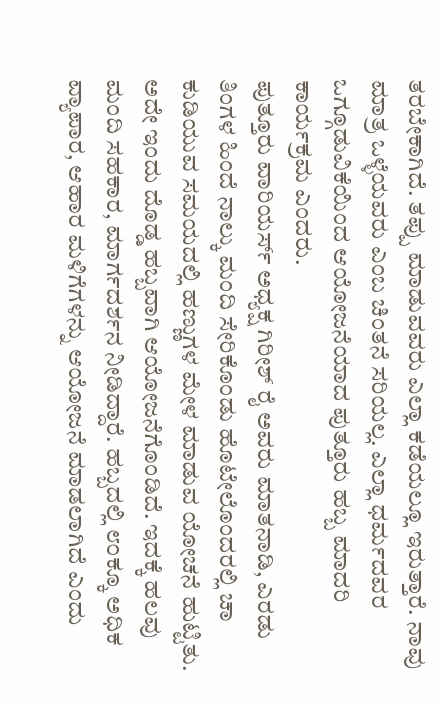ತರಬೇಕಾಗಿದೆ. ತಪ್ಪು ಮಾಡುವವರು ಎಲ್ಲಾ ಕಡೆಯಲ್ಲೂ ಇರುತ್ತಾರೆ. ನಾವು ಮಾತ್ರ ಒಳ್ಳೆಯವರು ಎಂಬ ಚಿಂತನೆ ಸರಿಯಲ್ಲ. ಎಲ್ಲಾ ಧರ್ಮದವರ ಒಗ್ಗೂಡುವಿಕೆಯಿಂದ ಆಯೋಜನೆಯಾದ ಪುತ್ತೂರು ಹಬ್ಬ ಮಾದರಿ ಕಾರ್ಯಕ್ರಮ ಎಂದರು.
ಪುತ್ತೂರು ವಾರಿಯರ್ಸ್ ಅಧ್ಯಕ್ಷ ಗಿರೀಶ್ ರೈ ಅವರು ಮಾತನಾಡಿ, ಎರಡು ತಿಂಗಳ ಹಿಂದೆ ನಾಲ್ಕು ಮಂದಿ ಸೇರಿಕೊಂಡು ಹೊಟೇಲೊಂದರಲ್ಲಿ ಚಾ ಕುಡಿಯುವ ಸಮಯದಲ್ಲಿ ಹಣ್ಣುಗಳ ಮೇಳ ಮಾಡುವ ಯೋಚನೆ ಹುಟ್ಟಿತು. ಅದೇ ಇಂದು ದೊಡ್ಡ ಹಬ್ಬವಾಗಿ ಆಯೋಜನೆಗೊಂಡಿದೆ. ಇದಕ್ಕೆ ಹಲವು ಮಂದಿ ಸಹಕಾರ, ಮಾರ್ಗದರ್ಶನ ನೀಡಿದ್ದಾರೆ. ಹಬ್ಬದಲ್ಲಿ ೮೦ಕ್ಕೂ ಅಧಿಕ ವ್ಯಾಪಾರ, ಆಹಾರ ಮಳಿಗೆಗಳನ್ನು ಆಯೋಜನೆ ಮಾಡಲಾಗಿದೆ ಎಂದು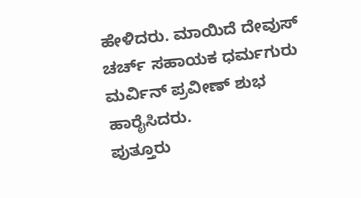ಹೇಳಿದರು. ಮಾಯಿದೆ ದೇವುಸ್ ಚರ್ಚ್ ಸಹಾಯಕ ಧರ್ಮಗುರು ಮರ್ವಿನ್ ಪ್ರವೀಣ್ ಶುಭ ಹಾರೈಸಿದರು.
ಪುತ್ತೂರು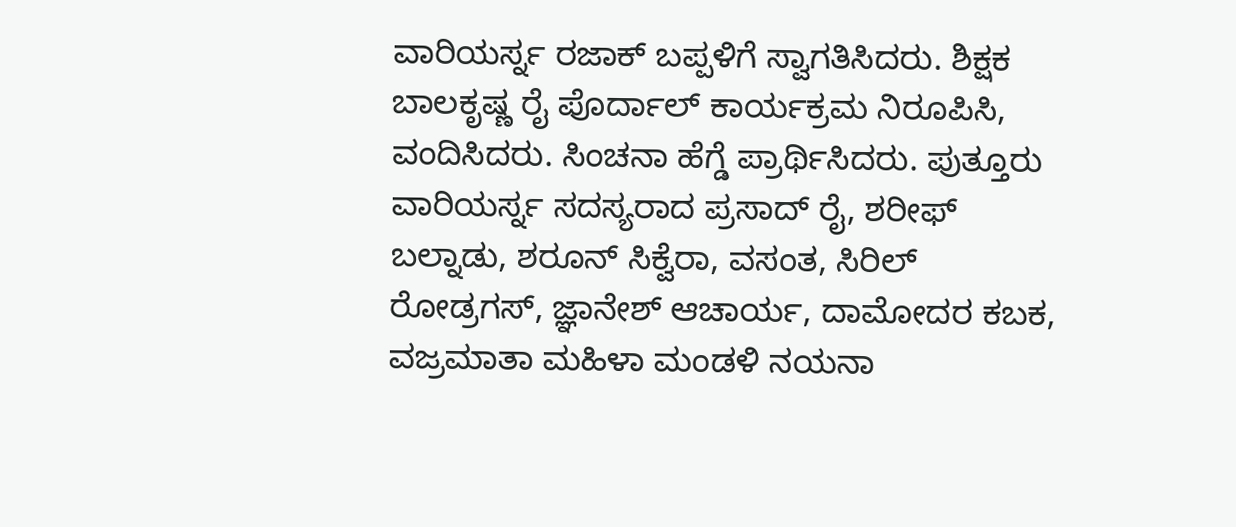ವಾರಿಯರ್ಸ್ನ ರಜಾಕ್ ಬಪ್ಪಳಿಗೆ ಸ್ವಾಗತಿಸಿದರು. ಶಿಕ್ಷಕ ಬಾಲಕೃಷ್ಣ ರೈ ಪೊರ್ದಾಲ್ ಕಾರ್ಯಕ್ರಮ ನಿರೂಪಿಸಿ, ವಂದಿಸಿದರು. ಸಿಂಚನಾ ಹೆಗ್ಡೆ ಪ್ರಾರ್ಥಿಸಿದರು. ಪುತ್ತೂರು ವಾರಿಯರ್ಸ್ನ ಸದಸ್ಯರಾದ ಪ್ರಸಾದ್ ರೈ, ಶರೀಫ್ ಬಲ್ನಾಡು, ಶರೂನ್ ಸಿಕ್ವೆರಾ, ವಸಂತ, ಸಿರಿಲ್ ರೋಡ್ರಗಸ್, ಜ್ಞಾನೇಶ್ ಆಚಾರ್ಯ, ದಾಮೋದರ ಕಬಕ, ವಜ್ರಮಾತಾ ಮಹಿಳಾ ಮಂಡಳಿ ನಯನಾ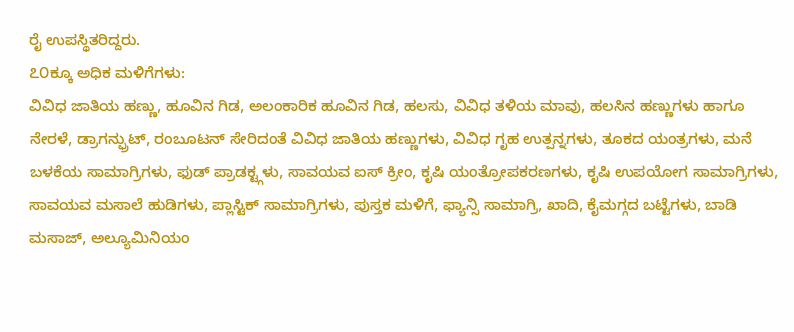ರೈ ಉಪಸ್ಥಿತರಿದ್ದರು.
೭೦ಕ್ಕೂ ಅಧಿಕ ಮಳಿಗೆಗಳು:
ವಿವಿಧ ಜಾತಿಯ ಹಣ್ಣು, ಹೂವಿನ ಗಿಡ, ಅಲಂಕಾರಿಕ ಹೂವಿನ ಗಿಡ, ಹಲಸು, ವಿವಿಧ ತಳಿಯ ಮಾವು, ಹಲಸಿನ ಹಣ್ಣುಗಳು ಹಾಗೂ ನೇರಳೆ, ಡ್ರಾಗನ್ಫ್ರುಟ್, ರಂಬೂಟನ್ ಸೇರಿದಂತೆ ವಿವಿಧ ಜಾತಿಯ ಹಣ್ಣುಗಳು, ವಿವಿಧ ಗೃಹ ಉತ್ಪನ್ನಗಳು, ತೂಕದ ಯಂತ್ರಗಳು, ಮನೆ ಬಳಕೆಯ ಸಾಮಾಗ್ರಿಗಳು, ಫುಡ್ ಪ್ರಾಡಕ್ಟ್ಗಳು, ಸಾವಯವ ಐಸ್ ಕ್ರೀಂ, ಕೃಷಿ ಯಂತ್ರೋಪಕರಣಗಳು, ಕೃಷಿ ಉಪಯೋಗ ಸಾಮಾಗ್ರಿಗಳು, ಸಾವಯವ ಮಸಾಲೆ ಹುಡಿಗಳು, ಪ್ಲಾಸ್ಟಿಕ್ ಸಾಮಾಗ್ರಿಗಳು, ಪುಸ್ತಕ ಮಳಿಗೆ, ಫ್ಯಾನ್ಸಿ ಸಾಮಾಗ್ರಿ, ಖಾದಿ, ಕೈಮಗ್ಗದ ಬಟ್ಟೆಗಳು, ಬಾಡಿ ಮಸಾಜ್, ಅಲ್ಯೂಮಿನಿಯಂ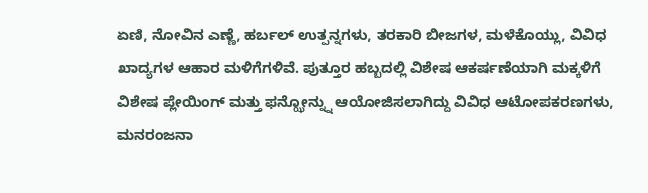ಏಣಿ, ನೋವಿನ ಎಣ್ಣೆ, ಹರ್ಬಲ್ ಉತ್ಪನ್ನಗಳು, ತರಕಾರಿ ಬೀಜಗಳ, ಮಳೆಕೊಯ್ಲು, ವಿವಿಧ ಖಾದ್ಯಗಳ ಆಹಾರ ಮಳಿಗೆಗಳಿವೆ. ಪುತ್ತೂರ ಹಬ್ಬದಲ್ಲಿ ವಿಶೇಷ ಆಕರ್ಷಣೆಯಾಗಿ ಮಕ್ಕಳಿಗೆ ವಿಶೇಷ ಪ್ಲೇಯಿಂಗ್ ಮತ್ತು ಫನ್ಝೋನ್ನ್ನು ಆಯೋಜಿಸಲಾಗಿದ್ದು ವಿವಿಧ ಆಟೋಪಕರಣಗಳು, ಮನರಂಜನಾ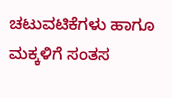ಚಟುವಟಿಕೆಗಳು ಹಾಗೂ ಮಕ್ಕಳಿಗೆ ಸಂತಸ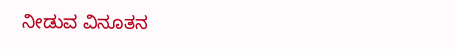ನೀಡುವ ವಿನೂತನ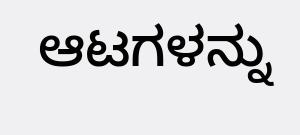ಆಟಗಳನ್ನು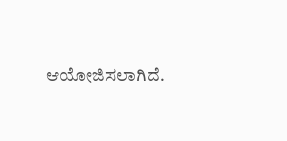ಆಯೋಜಿಸಲಾಗಿದೆ.